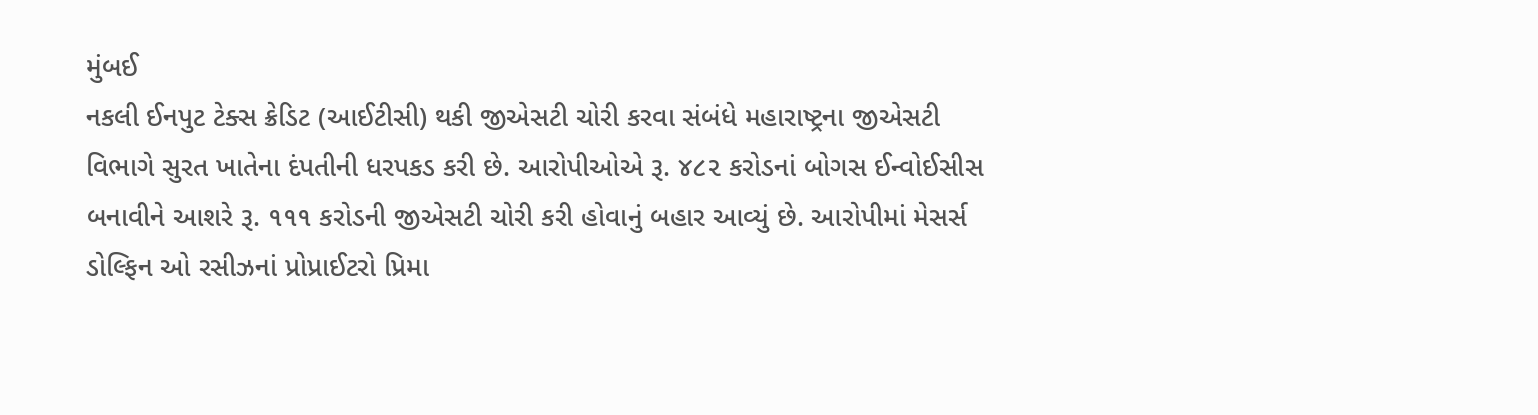મુંબઈ
નકલી ઈનપુટ ટેક્સ ક્રેડિટ (આઈટીસી) થકી જીએસટી ચોરી કરવા સંબંધે મહારાષ્ટ્રના જીએસટી વિભાગે સુરત ખાતેના દંપતીની ધરપકડ કરી છે. આરોપીઓએ રૂ. ૪૮૨ કરોડનાં બોગસ ઈન્વોઈસીસ બનાવીને આશરે રૂ. ૧૧૧ કરોડની જીએસટી ચોરી કરી હોવાનું બહાર આવ્યું છે. આરોપીમાં મેસર્સ ડોલ્ફિન ઓ રસીઝનાં પ્રોપ્રાઈટરો પ્રિમા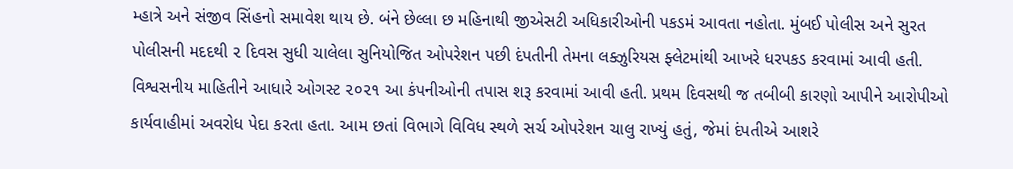મ્હાત્રે અને સંજીવ સિંહનો સમાવેશ થાય છે. બંને છેલ્લા છ મહિનાથી જીએસટી અધિકારીઓની પકડમં આવતા નહોતા. મુંબઈ પોલીસ અને સુરત પોલીસની મદદથી ૨ દિવસ સુધી ચાલેલા સુનિયોજિત ઓપરેશન પછી દંપતીની તેમના લક્ઝુરિયસ ફ્લેટમાંથી આખરે ધરપકડ કરવામાં આવી હતી. વિશ્વસનીય માહિતીને આધારે ઓગસ્ટ ૨૦૨૧ આ કંપનીઓની તપાસ શરૂ કરવામાં આવી હતી. પ્રથમ દિવસથી જ તબીબી કારણો આપીને આરોપીઓ કાર્યવાહીમાં અવરોધ પેદા કરતા હતા. આમ છતાં વિભાગે વિવિધ સ્થળે સર્ચ ઓપરેશન ચાલુ રાખ્યું હતું, જેમાં દંપતીએ આશરે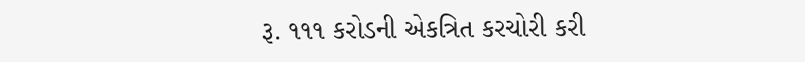રૂ. ૧૧૧ કરોડની એકત્રિત કરચોરી કરી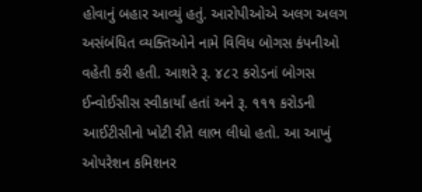હોવાનું બહાર આવ્યું હતું. આરોપીઓએ અલગ અલગ અસંબંધિત વ્યક્તિઓને નામે વિવિધ બોગસ કંપનીઓ વહેતી કરી હતી. આશરે રૂ. ૪૮૨ કરોડનાં બોગસ ઈન્વોઈસીસ સ્વીકાર્યાં હતાં અને રૂ. ૧૧૧ કરોડની આઈટીસીનો ખોટી રીતે લાભ લીધો હતો. આ આખું ઓપરેશન કમિશનર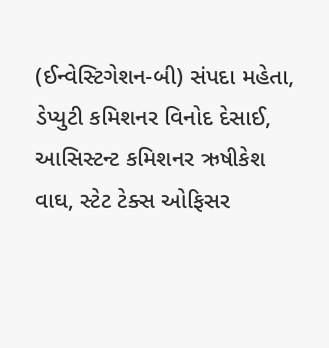(ઈન્વેસ્ટિગેશન-બી) સંપદા મહેતા, ડેપ્યુટી કમિશનર વિનોદ દેસાઈ, આસિસ્ટન્ટ કમિશનર ઋષીકેશ વાઘ, સ્ટેટ ટેક્સ ઓફિસર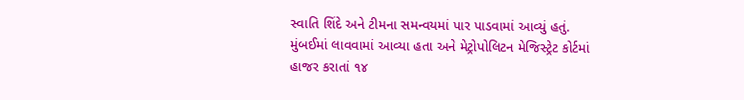સ્વાતિ શિંદે અને ટીમના સમન્વયમાં પાર પાડવામાં આવ્યું હતું. મુંબઈમાં લાવવામાં આવ્યા હતા અને મેટ્રોપોલિટન મેજિસ્ટ્રેટ કોર્ટમાં હાજર કરાતાં ૧૪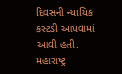દિવસની ન્યાયિક કસ્ટડી આપવામાં આવી હતી. મહારાષ્ટ્ર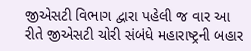જીએસટી વિભાગ દ્વારા પહેલી જ વાર આ રીતે જીએસટી ચોરી સંબંધે મહારાષ્ટ્રની બહાર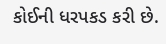કોઈની ધરપકડ કરી છે.